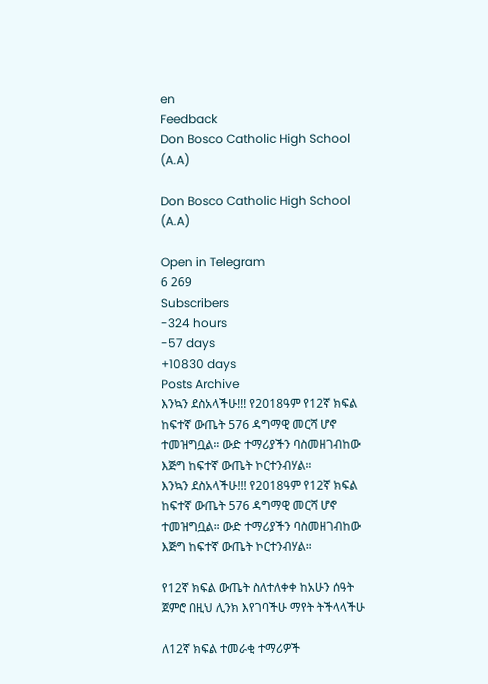en
Feedback
Don Bosco Catholic High School (A.A)

Don Bosco Catholic High School (A.A)

Open in Telegram
6 269
Subscribers
-324 hours
-57 days
+10830 days
Posts Archive
እንኳን ደስአላችሁ!!! የ2018ዓም የ12ኛ ክፍል ከፍተኛ ውጤት 576 ዳግማዊ መርሻ ሆኖ ተመዝግቧል። ውድ ተማሪያችን ባስመዘገብከው እጅግ ከፍተኛ ውጤት ኮርተንብሃል።
እንኳን ደስአላችሁ!!! የ2018ዓም የ12ኛ ክፍል ከፍተኛ ውጤት 576 ዳግማዊ መርሻ ሆኖ ተመዝግቧል። ውድ ተማሪያችን ባስመዘገብከው እጅግ ከፍተኛ ውጤት ኮርተንብሃል።

የ12ኛ ክፍል ውጤት ስለተለቀቀ ከአሁን ሰዓት ጀምሮ በዚህ ሊንክ እየገባችሁ ማየት ትችላላችሁ

ለ12ኛ ክፍል ተመራቂ ተማሪዎች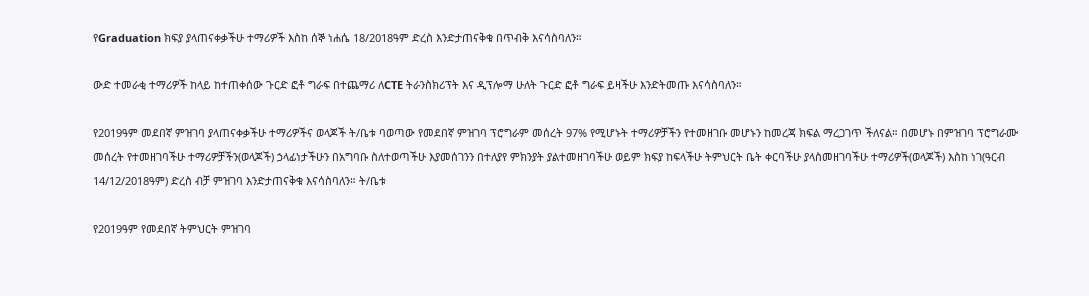የGraduation ክፍያ ያላጠናቀቃችሁ ተማሪዎች እስከ ሰኞ ነሐሴ 18/2018ዓም ድረስ እንድታጠናቅቁ በጥብቅ እናሳስባለን።

ውድ ተመራቂ ተማሪዎች ከላይ ከተጠቀሰው ጉርድ ፎቶ ግራፍ በተጨማሪ ለCTE ትራንስክሪፕት እና ዲፕሎማ ሁለት ጉርድ ፎቶ ግራፍ ይዛችሁ እንድትመጡ እናሳስባለን።

የ2019ዓም መደበኛ ምዝገባ ያላጠናቀቃችሁ ተማሪዎችና ወላጆች ት/ቤቱ ባወጣው የመደበኛ ምዝገባ ፕሮግራም መሰረት 97% የሚሆኑት ተማሪዎቻችን የተመዘገቡ መሆኑን ከመረጃ ክፍል ማረጋገጥ ችለናል። በመሆኑ በምዝገባ ፕሮግራሙ መሰረት የተመዘገባችሁ ተማሪዎቻችን(ወላጆች) ኃላፊነታችሁን በአግባቡ ስለተወጣችሁ እያመሰገንን በተለያየ ምክንያት ያልተመዘገባችሁ ወይም ክፍያ ከፍላችሁ ትምህርት ቤት ቀርባችሁ ያላስመዘገባችሁ ተማሪዎች(ወላጆች) እስከ ነገ(ዓርብ 14/12/2018ዓም) ድረስ ብቻ ምዝገባ እንድታጠናቅቁ እናሳስባለን። ት/ቤቱ

የ2019ዓም የመደበኛ ትምህርት ምዝገባ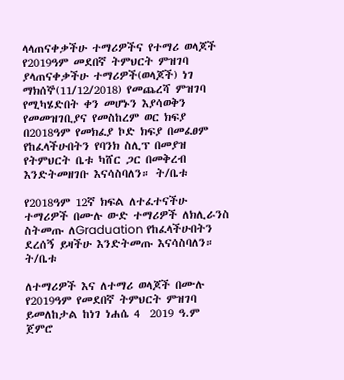ላላጠናቀቃችሁ ተማሪዎችና የተማሪ ወላጆች የ2019ዓም መደበኛ ትምህርት ምዝገባ ያላጠናቀቃችሁ ተማሪዎች(ወላጆች) ነገ ማክሰኞ(11/12/2018) የመጨረሻ ምዝገባ የሚካሄድበት ቀን መሆኑን እያሳወቅን የመመዝገቢያና የመስከረም ወር ክፍያ በ2018ዓም የመክፈያ ኮድ ክፍያ በመፈፀም የከፈላችሁበትን የባንክ ስሊፕ በመያዝ የትምህርት ቤቱ ካሸር ጋር በመቅረብ እንድትመዘገቡ እናሳስባለን። ት/ቤቱ

የ2018ዓም 12ኛ ክፍል ለተፈተናችሁ ተማሪዎች በሙሉ ውድ ተማሪዎች ለክሊራንስ ስትመጡ ለGraduation የከፈላችሁበትን ደረሰኝ ይዛችሁ እንድትመጡ እናሳስባለን። ት/ቤቱ

ለተማሪዎች እና ለተማሪ ወላጆች በሙሉ የ2019ዓም የመደበኛ ትምህርት ምዝገባ ይመለከታል ከነገ ነሐሴ 4  2019 ዓ.ም ጀምሮ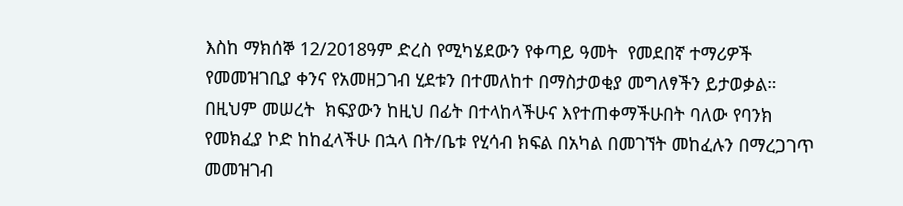እስከ ማክሰኞ 12/2018ዓም ድረስ የሚካሄደውን የቀጣይ ዓመት  የመደበኛ ተማሪዎች የመመዝገቢያ ቀንና የአመዘጋገብ ሂደቱን በተመለከተ በማስታወቂያ መግለፃችን ይታወቃል። በዚህም መሠረት  ክፍያውን ከዚህ በፊት በተላከላችሁና እየተጠቀማችሁበት ባለው የባንክ የመክፈያ ኮድ ከከፈላችሁ በኋላ በት/ቤቱ የሂሳብ ክፍል በአካል በመገኘት መከፈሉን በማረጋገጥ መመዝገብ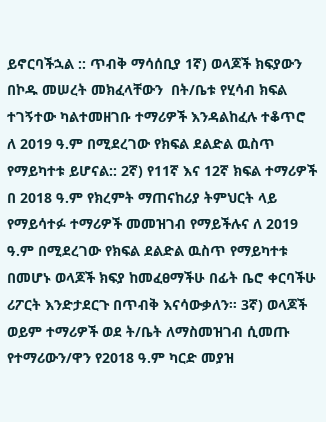ይኖርባችኋል :: ጥብቅ ማሳሰቢያ 1ኛ) ወላጆች ክፍያውን  በኮዱ መሠረት መክፈላቸውን  በት/ቤቱ የሂሳብ ክፍል ተገኝተው ካልተመዘገቡ ተማሪዎች እንዳልከፈሉ ተቆጥሮ   ለ 2019 ዓ.ም በሚደረገው የክፍል ደልድል ዉስጥ የማይካተቱ ይሆናል:: 2ኛ) የ11ኛ እና 12ኛ ክፍል ተማሪዎች በ 2018 ዓ.ም የክረምት ማጠናከሪያ ትምህርት ላይ የማይሳተፉ ተማሪዎች መመዝገብ የማይችሉና ለ 2019 ዓ.ም በሚደረገው የክፍል ደልድል ዉስጥ የማይካተቱ በመሆኑ ወላጆች ክፍያ ከመፈፀማችሁ በፊት ቤሮ ቀርባችሁ ሪፖርት እንድታደርጉ በጥብቅ እናሳውቃለን። 3ኛ) ወላጆች ወይም ተማሪዎች ወደ ት/ቤት ለማስመዝገብ ሲመጡ የተማሪውን/ዋን የ2018 ዓ.ም ካርድ መያዝ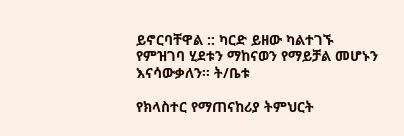ይኖርባቸዋል :: ካርድ ይዘው ካልተገኙ የምዝገባ ሂደቱን ማከናወን የማይቻል መሆኑን እናሳውቃለን። ት/ቤቱ

የክላስተር የማጠናከሪያ ትምህርት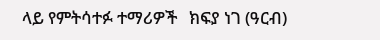ላይ የምትሳተፉ ተማሪዎች   ክፍያ ነገ (ዓርብ)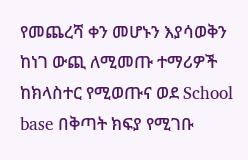የመጨረሻ ቀን መሆኑን እያሳወቅን ከነገ ውጪ ለሚመጡ ተማሪዎች ከክላስተር የሚወጡና ወደ School base በቅጣት ክፍያ የሚገቡ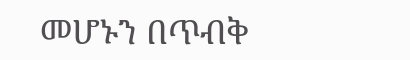መሆኑን በጥብቅ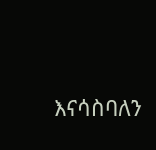እናሳስባለን